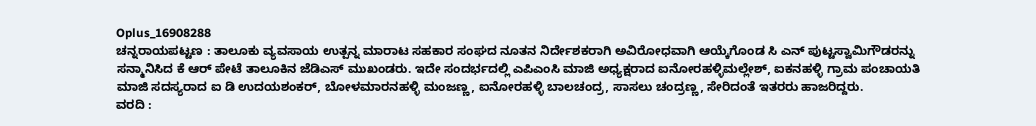Oplus_16908288
ಚನ್ನರಾಯಪಟ್ಟಣ : ತಾಲೂಕು ವ್ಯವಸಾಯ ಉತ್ಪನ್ನ ಮಾರಾಟ ಸಹಕಾರ ಸಂಘದ ನೂತನ ನಿರ್ದೇಶಕರಾಗಿ ಅವಿರೋಧವಾಗಿ ಆಯ್ಕೆಗೊಂಡ ಸಿ ಎನ್ ಪುಟ್ಟಸ್ವಾಮಿಗೌಡರನ್ನು ಸನ್ಮಾನಿಸಿದ ಕೆ ಆರ್ ಪೇಟೆ ತಾಲೂಕಿನ ಜೆಡಿಎಸ್ ಮುಖಂಡರು. ಇದೇ ಸಂದರ್ಭದಲ್ಲಿ ಎಪಿಎಂಸಿ ಮಾಜಿ ಅಧ್ಯಕ್ಷರಾದ ಐನೋರಹಳ್ಳಿಮಲ್ಲೇಶ್, ಐಕನಹಳ್ಳಿ ಗ್ರಾಮ ಪಂಚಾಯತಿ ಮಾಜಿ ಸದಸ್ಯರಾದ ಐ ಡಿ ಉದಯಶಂಕರ್, ಬೋಳಮಾರನಹಳ್ಳಿ ಮಂಜಣ್ಣ, ಐನೋರಹಳ್ಳಿ ಬಾಲಚಂದ್ರ, ಸಾಸಲು ಚಂದ್ರಣ್ಣ, ಸೇರಿದಂತೆ ಇತರರು ಹಾಜರಿದ್ದರು.
ವರದಿ :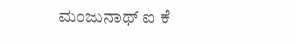ಮಂಜುನಾಥ್ ಐ ಕೆ